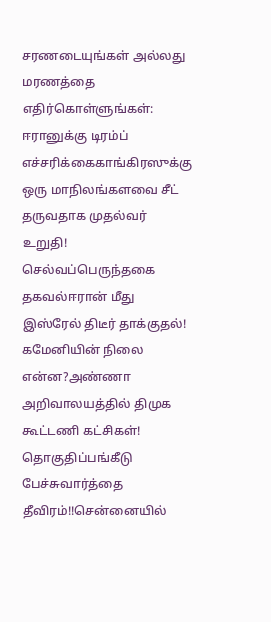சரணடையுங்கள் அல்லது மரணத்தை எதிர்கொள்ளுங்கள்: ஈரானுக்கு டிரம்ப் எச்சரிக்கைகாங்கிரஸுக்கு ஒரு மாநிலங்களவை சீட் தருவதாக முதல்வர் உறுதி! செல்வப்பெருந்தகை தகவல்ஈரான் மீது இஸ்ரேல் திடீர் தாக்குதல்! கமேனியின் நிலை என்ன?அண்ணா அறிவாலயத்தில் திமுக கூட்டணி கட்சிகள்! தொகுதிப்பங்கீடு பேச்சுவார்த்தை தீவிரம்!!சென்னையில்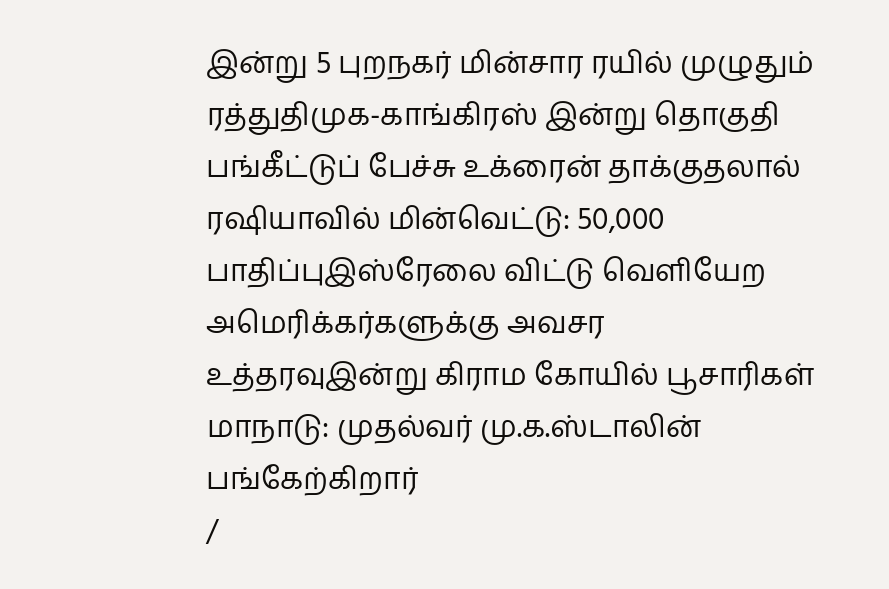இன்று 5 புறநகர் மின்சார ரயில் முழுதும் ரத்துதிமுக-காங்கிரஸ் இன்று தொகுதி பங்கீட்டுப் பேச்சு உக்ரைன் தாக்குதலால் ரஷியாவில் மின்வெட்டு: 50,000 பாதிப்புஇஸ்ரேலை விட்டு வெளியேற அமெரிக்கர்களுக்கு அவசர உத்தரவுஇன்று கிராம கோயில் பூசாரிகள் மாநாடு: முதல்வர் மு.க.ஸ்டாலின் பங்கேற்கிறார்
/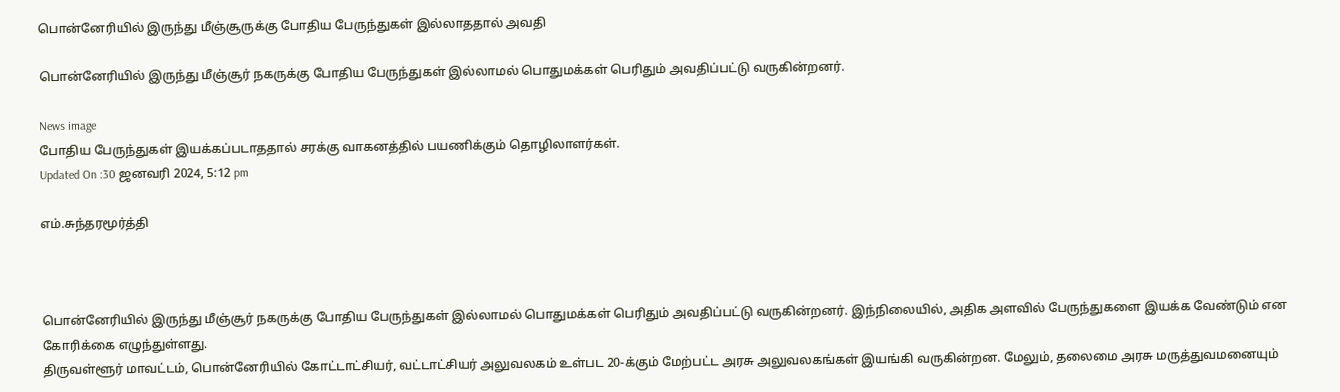பொன்னேரியில் இருந்து மீஞ்சூருக்கு போதிய பேருந்துகள் இல்லாததால் அவதி

பொன்னேரியில் இருந்து மீஞ்சூர் நகருக்கு போதிய பேருந்துகள் இல்லாமல் பொதுமக்கள் பெரிதும் அவதிப்பட்டு வருகின்றனர்.

News image
போதிய பேருந்துகள் இயக்கப்படாததால் சரக்கு வாகனத்தில் பயணிக்கும் தொழிலாளர்கள்.
Updated On :30 ஜனவரி 2024, 5:12 pm

எம்.சுந்தரமூர்த்தி



பொன்னேரியில் இருந்து மீஞ்சூர் நகருக்கு போதிய பேருந்துகள் இல்லாமல் பொதுமக்கள் பெரிதும் அவதிப்பட்டு வருகின்றனர். இந்நிலையில், அதிக அளவில் பேருந்துகளை இயக்க வேண்டும் என கோரிக்கை எழுந்துள்ளது.
திருவள்ளூர் மாவட்டம், பொன்னேரியில் கோட்டாட்சியர், வட்டாட்சியர் அலுவலகம் உள்பட 20-க்கும் மேற்பட்ட அரசு அலுவலகங்கள் இயங்கி வருகின்றன. மேலும், தலைமை அரசு மருத்துவமனையும்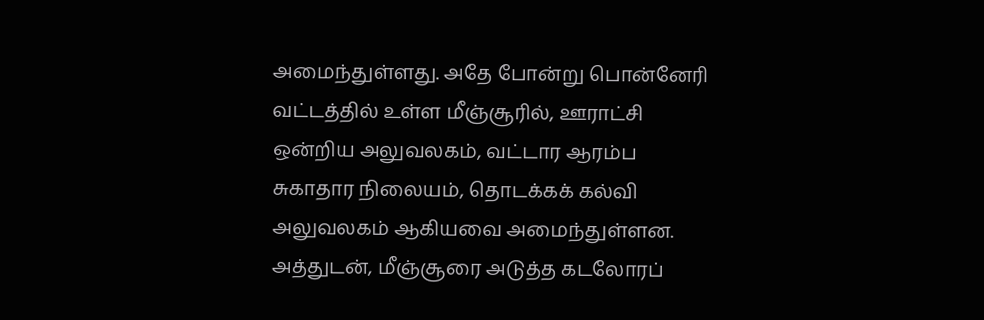அமைந்துள்ளது. அதே போன்று பொன்னேரி வட்டத்தில் உள்ள மீஞ்சூரில், ஊராட்சி ஒன்றிய அலுவலகம், வட்டார ஆரம்ப சுகாதார நிலையம், தொடக்கக் கல்வி அலுவலகம் ஆகியவை அமைந்துள்ளன. அத்துடன், மீஞ்சூரை அடுத்த கடலோரப்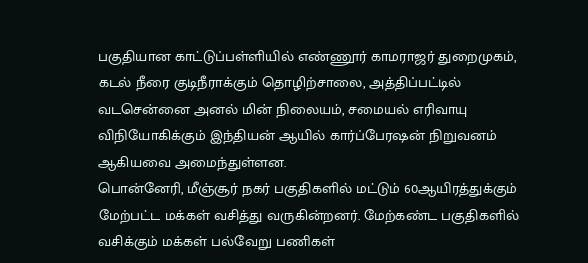பகுதியான காட்டுப்பள்ளியில் எண்ணூர் காமராஜர் துறைமுகம், கடல் நீரை குடிநீராக்கும் தொழிற்சாலை, அத்திப்பட்டில் வடசென்னை அனல் மின் நிலையம், சமையல் எரிவாயு விநியோகிக்கும் இந்தியன் ஆயில் கார்ப்பேரஷன் நிறுவனம் ஆகியவை அமைந்துள்ளன.
பொன்னேரி, மீஞ்சூர் நகர் பகுதிகளில் மட்டும் 60ஆயிரத்துக்கும் மேற்பட்ட மக்கள் வசித்து வருகின்றனர். மேற்கண்ட பகுதிகளில் வசிக்கும் மக்கள் பல்வேறு பணிகள்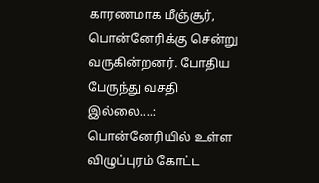காரணமாக மீஞ்சூர், பொன்னேரிக்கு சென்று வருகின்றனர். போதிய பேருந்து வசதி இல்லை....: பொன்னேரியில் உள்ள விழுப்புரம் கோட்ட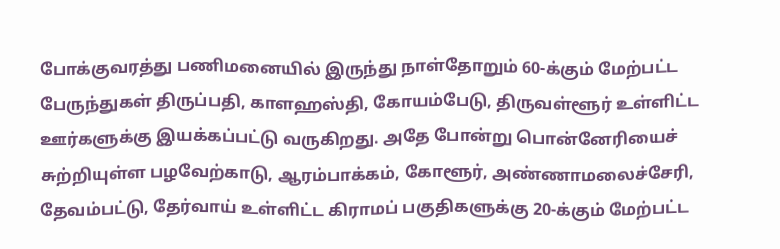போக்குவரத்து பணிமனையில் இருந்து நாள்தோறும் 60-க்கும் மேற்பட்ட பேருந்துகள் திருப்பதி, காளஹஸ்தி, கோயம்பேடு, திருவள்ளூர் உள்ளிட்ட ஊர்களுக்கு இயக்கப்பட்டு வருகிறது. அதே போன்று பொன்னேரியைச் சுற்றியுள்ள பழவேற்காடு, ஆரம்பாக்கம், கோளூர், அண்ணாமலைச்சேரி, தேவம்பட்டு, தேர்வாய் உள்ளிட்ட கிராமப் பகுதிகளுக்கு 20-க்கும் மேற்பட்ட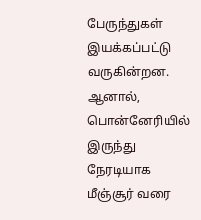பேருந்துகள் இயக்கப்பட்டு வருகின்றன.
ஆனால், பொன்னேரியில் இருந்து நேரடியாக மீஞ்சூர் வரை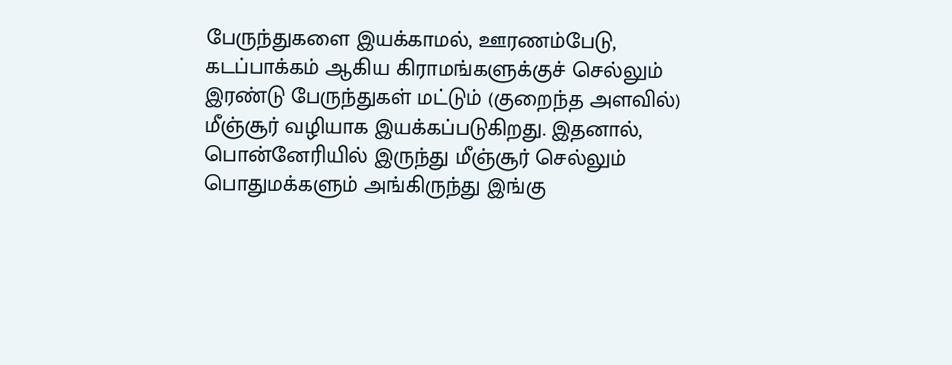பேருந்துகளை இயக்காமல், ஊரணம்பேடு, கடப்பாக்கம் ஆகிய கிராமங்களுக்குச் செல்லும் இரண்டு பேருந்துகள் மட்டும் (குறைந்த அளவில்) மீஞ்சூர் வழியாக இயக்கப்படுகிறது. இதனால், பொன்னேரியில் இருந்து மீஞ்சூர் செல்லும் பொதுமக்களும் அங்கிருந்து இங்கு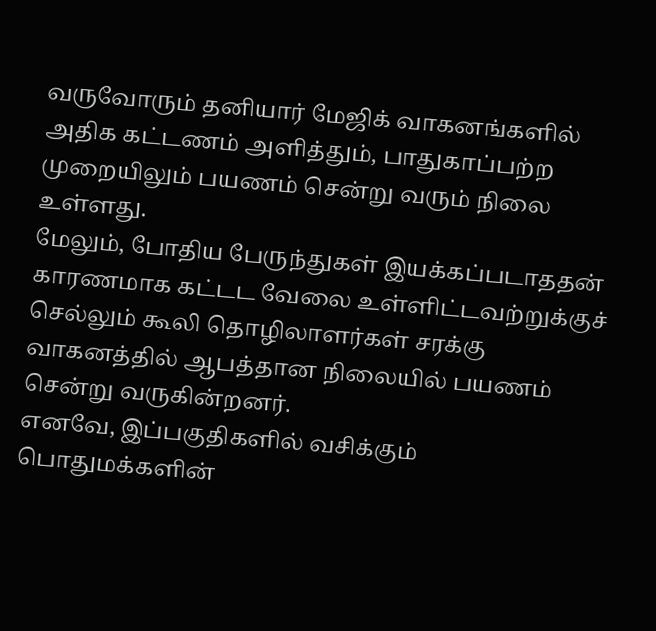வருவோரும் தனியார் மேஜிக் வாகனங்களில் அதிக கட்டணம் அளித்தும், பாதுகாப்பற்ற முறையிலும் பயணம் சென்று வரும் நிலை உள்ளது.
மேலும், போதிய பேருந்துகள் இயக்கப்படாததன் காரணமாக கட்டட வேலை உள்ளிட்டவற்றுக்குச் செல்லும் கூலி தொழிலாளர்கள் சரக்கு வாகனத்தில் ஆபத்தான நிலையில் பயணம் சென்று வருகின்றனர்.
எனவே, இப்பகுதிகளில் வசிக்கும் பொதுமக்களின்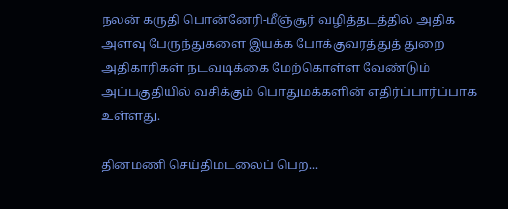நலன் கருதி பொன்னேரி-மீஞ்சூர் வழித்தடத்தில் அதிக அளவு பேருந்துகளை இயக்க போக்குவரத்துத் துறை அதிகாரிகள் நடவடிக்கை மேற்கொள்ள வேண்டும் அப்பகுதியில் வசிக்கும் பொதுமக்களின் எதிர்ப்பார்ப்பாக உள்ளது.

தினமணி செய்திமடலைப் பெற...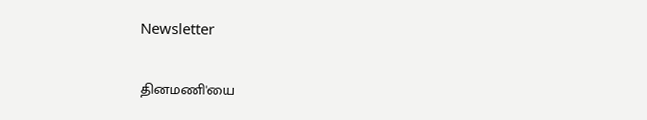Newsletter

தினமணி'யை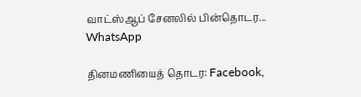வாட்ஸ்ஆப் சேனலில் பின்தொடர... WhatsApp

தினமணியைத் தொடர: Facebook,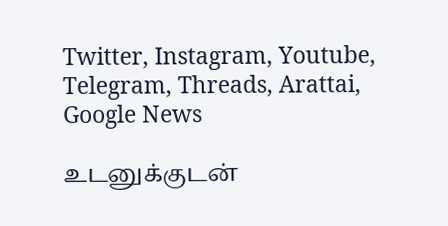Twitter, Instagram, Youtube, Telegram, Threads, Arattai, Google News

உடனுக்குடன்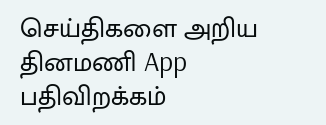செய்திகளை அறிய தினமணி App பதிவிறக்கம்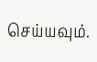செய்யவும்.